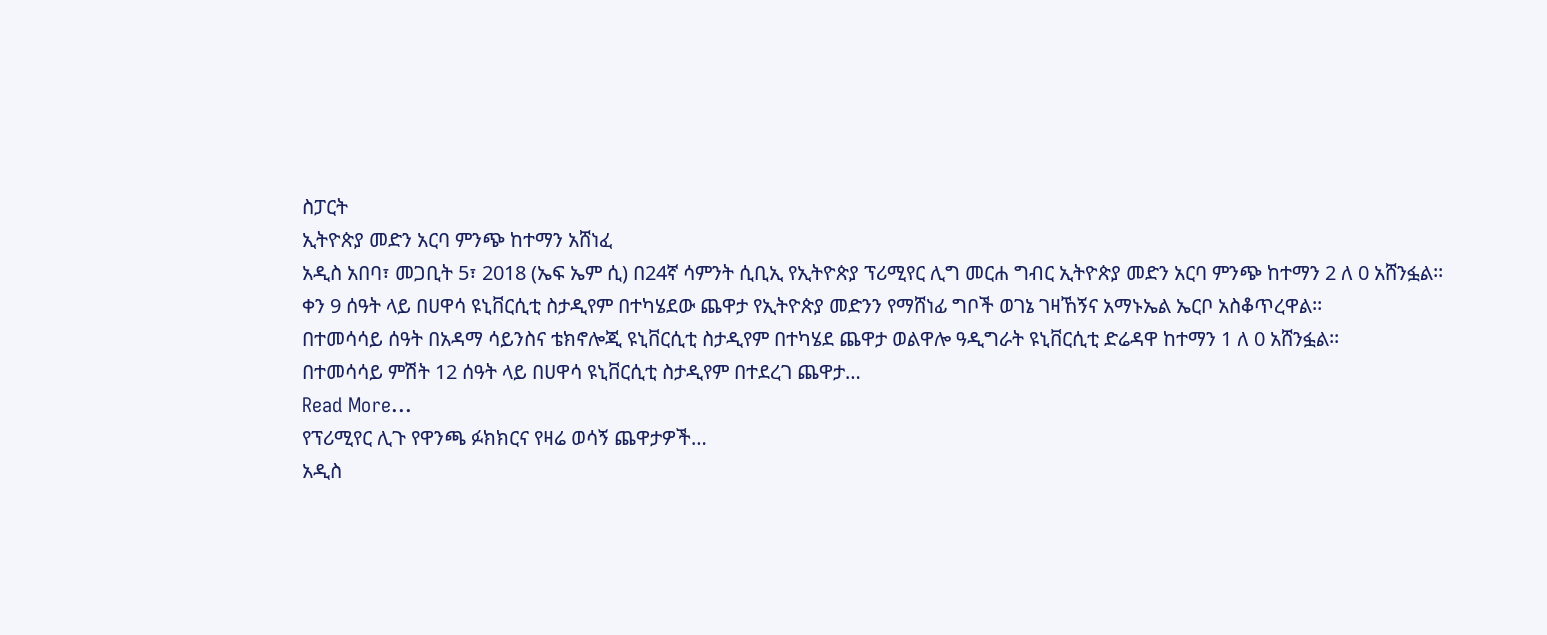ስፓርት
ኢትዮጵያ መድን አርባ ምንጭ ከተማን አሸነፈ
አዲስ አበባ፣ መጋቢት 5፣ 2018 (ኤፍ ኤም ሲ) በ24ኛ ሳምንት ሲቢኢ የኢትዮጵያ ፕሪሚየር ሊግ መርሐ ግብር ኢትዮጵያ መድን አርባ ምንጭ ከተማን 2 ለ 0 አሸንፏል፡፡
ቀን 9 ሰዓት ላይ በሀዋሳ ዩኒቨርሲቲ ስታዲየም በተካሄደው ጨዋታ የኢትዮጵያ መድንን የማሸነፊ ግቦች ወገኔ ገዛኸኝና አማኑኤል ኤርቦ አስቆጥረዋል፡፡
በተመሳሳይ ሰዓት በአዳማ ሳይንስና ቴክኖሎጂ ዩኒቨርሲቲ ስታዲየም በተካሄደ ጨዋታ ወልዋሎ ዓዲግራት ዩኒቨርሲቲ ድሬዳዋ ከተማን 1 ለ 0 አሸንፏል፡፡
በተመሳሳይ ምሽት 12 ሰዓት ላይ በሀዋሳ ዩኒቨርሲቲ ስታዲየም በተደረገ ጨዋታ…
Read More...
የፕሪሚየር ሊጉ የዋንጫ ፉክክርና የዛሬ ወሳኝ ጨዋታዎች…
አዲስ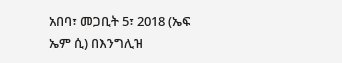አበባ፣ መጋቢት 5፣ 2018 (ኤፍ ኤም ሲ) በእንግሊዝ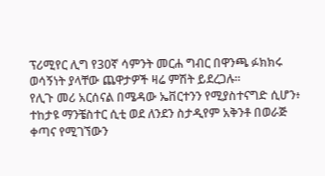ፕሪሚየር ሊግ የ30ኛ ሳምንት መርሐ ግብር በዋንጫ ፉክክሩ ወሳኝነት ያላቸው ጨዋታዎች ዛሬ ምሽት ይደረጋሉ፡፡
የሊጉ መሪ አርሰናል በሜዳው ኤቨርተንን የሚያስተናግድ ሲሆን፥ ተከታዩ ማንቼስተር ሲቲ ወደ ለንደን ስታዲየም አቅንቶ በወራጅ ቀጣና የሚገኘውን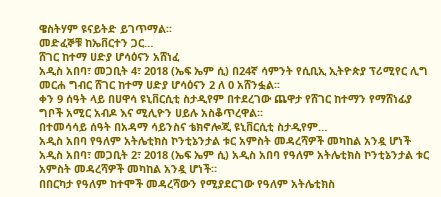ዌስትሃም ዩናይትድ ይገጥማል፡፡
መድፈኞቹ ከኤቨርተን ጋር…
ሸገር ከተማ ሀድያ ሆሳዕናን አሸነፈ
አዲስ አበባ፣ መጋቢት 4፣ 2018 (ኤፍ ኤም ሲ) በ24ኛ ሳምንት የሲቢኢ ኢትዮጵያ ፕሪሚየር ሊግ መርሐ ግብር ሸገር ከተማ ሀድያ ሆሳዕናን 2 ለ 0 አሸንፏል፡፡
ቀን 9 ሰዓት ላይ በሀዋሳ ዩኒቨርሲቲ ስታዲየም በተደረገው ጨዋታ የሸገር ከተማን የማሸነፊያ ግቦች አሚር አብዶ እና ሚሊዮን ሀይሉ አስቆጥረዋል፡፡
በተመሳሳይ ሰዓት በአዳማ ሳይንስና ቴክኖሎጂ ዩኒቨርሲቲ ስታዲየም…
አዲስ አበባ የዓለም አትሌቲክስ ኮንቲኔንታል ቱር አምስት መዳረሻዎች መካከል አንዷ ሆነች
አዲስ አበባ፣ መጋቢት 2፣ 2018 (ኤፍ ኤም ሲ) አዲስ አበባ የዓለም አትሌቲክስ ኮንቲኔንታል ቱር አምስት መዳረሻዎች መካከል አንዷ ሆነች።
በበርካታ የዓለም ከተሞች መዳረሻውን የሚያደርገው የዓለም አትሌቲክስ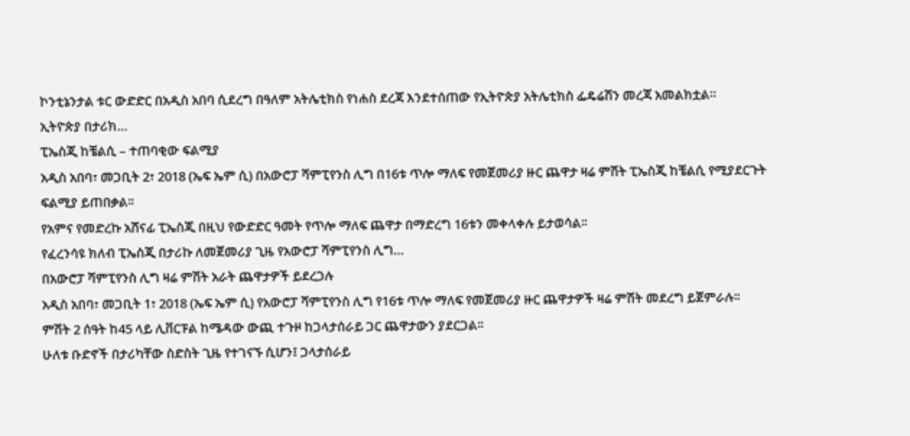ኮንቲኔንታል ቱር ውድድር በአዲስ አበባ ሲደረግ በዓለም አትሌቲክስ የነሐስ ደረጃ እንደተሰጠው የኢትዮጵያ አትሌቲክስ ፌዴሬሽን መረጃ አመልክቷል።
ኢትዮጵያ በታሪክ…
ፒኤስጂ ከቼልሲ – ተጠባቂው ፍልሚያ
አዲስ አበባ፣ መጋቢት 2፣ 2018 (ኤፍ ኤም ሲ) በአውሮፓ ሻምፒየንስ ሊግ በ16ቱ ጥሎ ማለፍ የመጀመሪያ ዙር ጨዋታ ዛሬ ምሽት ፒኤስጂ ከቼልሲ የሚያደርጉት ፍልሚያ ይጠበቃል፡፡
የአምና የመድረኩ አሸናፊ ፒኤስጂ በዚህ የውድድር ዓመት የጥሎ ማለፍ ጨዋታ በማድረግ 16ቱን መቀላቀሉ ይታወሳል፡፡
የፈረንሳዩ ክለብ ፒኤስጂ በታሪኩ ለመጀመሪያ ጊዜ የአውሮፓ ሻምፒየንስ ሊግ…
በአውሮፓ ሻምፒየንስ ሊግ ዛሬ ምሽት አራት ጨዋታዎች ይደረጋሉ
አዲስ አበባ፣ መጋቢት 1፣ 2018 (ኤፍ ኤም ሲ) የአውሮፓ ሻምፒየንስ ሊግ የ16ቱ ጥሎ ማለፍ የመጀመሪያ ዙር ጨዋታዎች ዛሬ ምሽት መደረግ ይጀምራሉ፡፡
ምሽት 2 ሰዓት ከ45 ላይ ሊቨርፑል ከሜዳው ውጪ ተጉዞ ከጋላታሰራይ ጋር ጨዋታውን ያደርጋል፡፡
ሁለቱ ቡድኖች በታሪካቸው ስድስት ጊዜ የተገናኙ ሲሆን፤ ጋላታሰራይ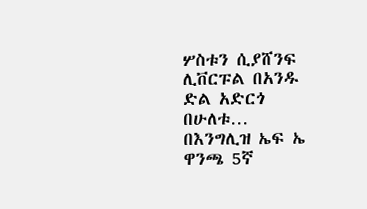ሦስቱን ሲያሸንፍ ሊቨርፑል በአንዱ ድል አድርጎ በሁለቱ…
በእንግሊዝ ኤፍ ኤ ዋንጫ 5ኛ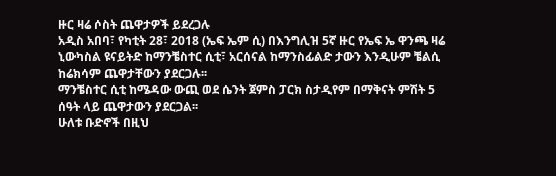ዙር ዛሬ ሶስት ጨዋታዎች ይደረጋሉ
አዲስ አበባ፣ የካቲት 28፣ 2018 (ኤፍ ኤም ሲ) በእንግሊዝ 5ኛ ዙር የኤፍ ኤ ዋንጫ ዛሬ ኒውካስል ዩናይትድ ከማንቼስተር ሲቲ፣ አርሰናል ከማንስፊልድ ታውን እንዲሁም ቼልሲ ከሬክሳም ጨዋታቸውን ያደርጋሉ፡፡
ማንቼስተር ሲቲ ከሜዳው ውጪ ወደ ሴንት ጀምስ ፓርክ ስታዲየም በማቅናት ምሽት 5 ሰዓት ላይ ጨዋታውን ያደርጋል፡፡
ሁለቱ ቡድኖች በዚህ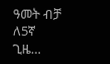ዓመት ብቻ ለ5ኛ ጊዜ…